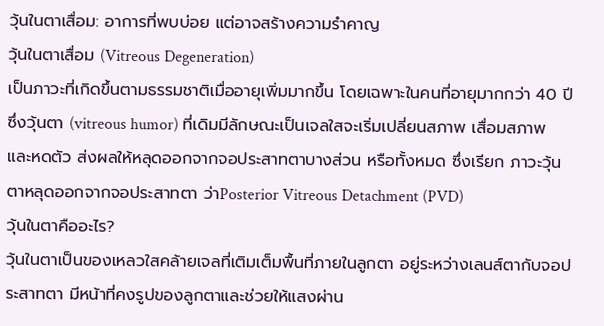วุ้นในตาเสื่อม: อาการที่พบบ่อย แต่อาจสร้างความรำคาญ
วุ้นในตาเสื่อม (Vitreous Degeneration)
เป็นภาวะที่เกิดขึ้นตามธรรมชาติเมื่ออายุเพิ่มมากขึ้น โดยเฉพาะในคนที่อายุมากกว่า 40 ปี ซึ่งวุ้นตา (vitreous humor) ที่เดิมมีลักษณะเป็นเจลใสจะเริ่มเปลี่ยนสภาพ เสื่อมสภาพ และหดตัว ส่งผลให้หลุดออกจากจอประสาทตาบางส่วน หรือทั้งหมด ซึ่งเรียก ภาวะวุ้นตาหลุดออกจากจอประสาทตา ว่าPosterior Vitreous Detachment (PVD)
วุ้นในตาคืออะไร?
วุ้นในตาเป็นของเหลวใสคล้ายเจลที่เติมเต็มพื้นที่ภายในลูกตา อยู่ระหว่างเลนส์ตากับจอประสาทตา มีหน้าที่คงรูปของลูกตาและช่วยให้แสงผ่าน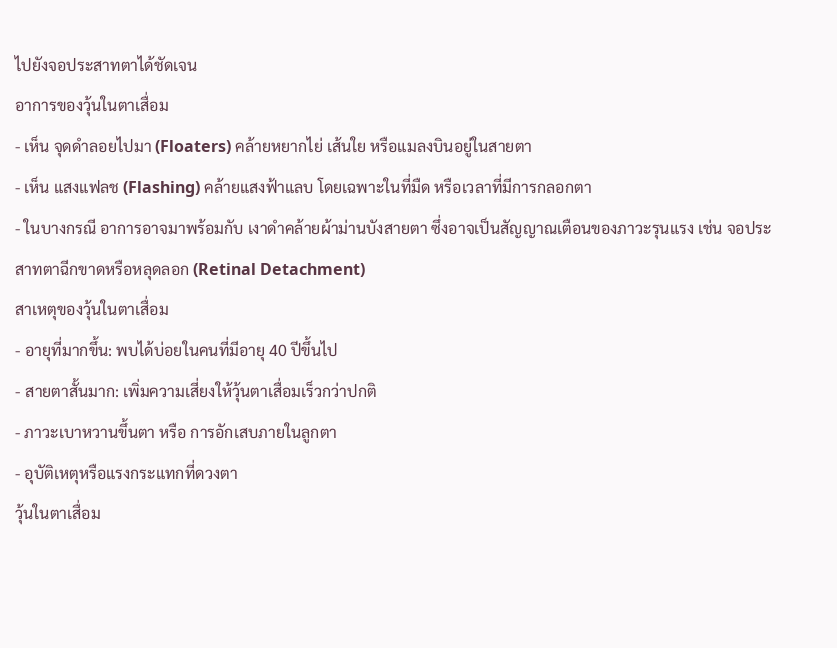ไปยังจอประสาทตาได้ชัดเจน
อาการของวุ้นในตาเสื่อม
- เห็น จุดดำลอยไปมา (Floaters) คล้ายหยากไย่ เส้นใย หรือแมลงบินอยู่ในสายตา
- เห็น แสงแฟลช (Flashing) คล้ายแสงฟ้าแลบ โดยเฉพาะในที่มืด หรือเวลาที่มีการกลอกตา
- ในบางกรณี อาการอาจมาพร้อมกับ เงาดำคล้ายผ้าม่านบังสายตา ซึ่งอาจเป็นสัญญาณเตือนของภาวะรุนแรง เช่น จอประสาทตาฉีกขาดหรือหลุดลอก (Retinal Detachment)
สาเหตุของวุ้นในตาเสื่อม
- อายุที่มากขึ้น: พบได้บ่อยในคนที่มีอายุ 40 ปีขึ้นไป
- สายตาสั้นมาก: เพิ่มความเสี่ยงให้วุ้นตาเสื่อมเร็วกว่าปกติ
- ภาวะเบาหวานขึ้นตา หรือ การอักเสบภายในลูกตา
- อุบัติเหตุหรือแรงกระแทกที่ดวงตา
วุ้นในตาเสื่อม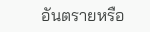อันตรายหรือ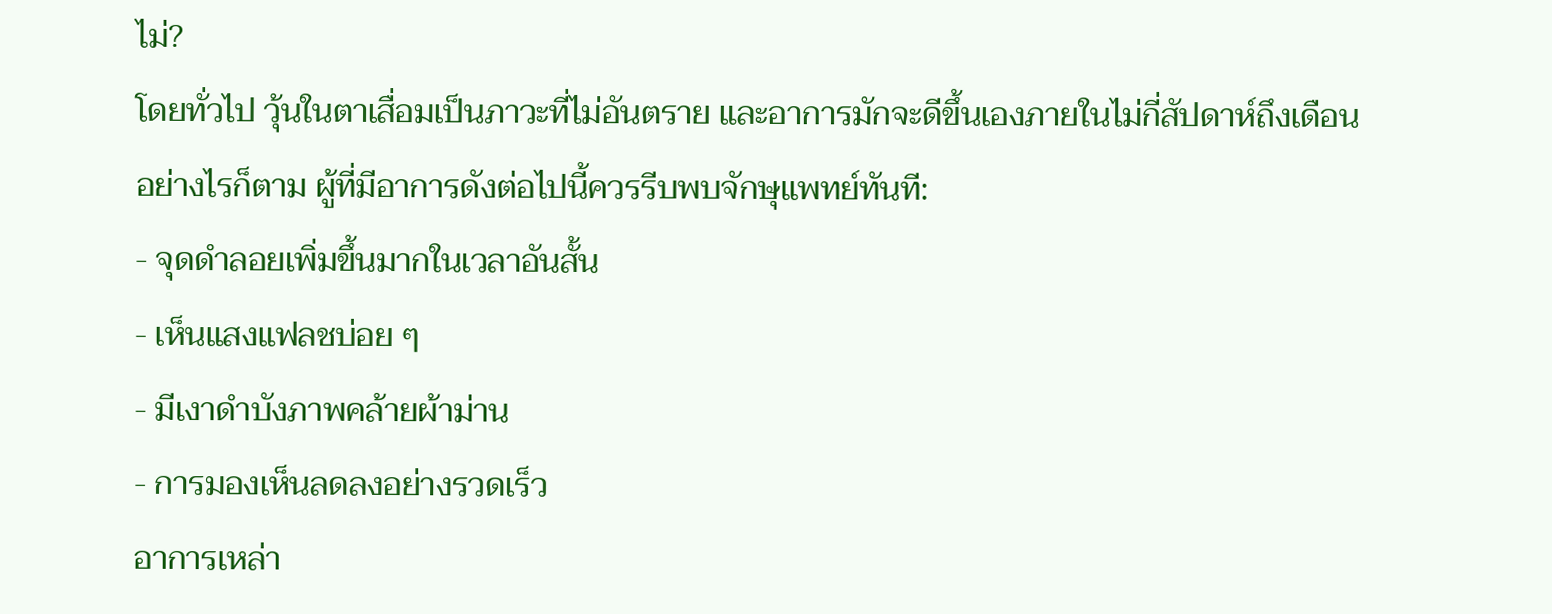ไม่?
โดยทั่วไป วุ้นในตาเสื่อมเป็นภาวะที่ไม่อันตราย และอาการมักจะดีขึ้นเองภายในไม่กี่สัปดาห์ถึงเดือน อย่างไรก็ตาม ผู้ที่มีอาการดังต่อไปนี้ควรรีบพบจักษุแพทย์ทันที:
- จุดดำลอยเพิ่มขึ้นมากในเวลาอันสั้น
- เห็นแสงแฟลชบ่อย ๆ
- มีเงาดำบังภาพคล้ายผ้าม่าน
- การมองเห็นลดลงอย่างรวดเร็ว
อาการเหล่า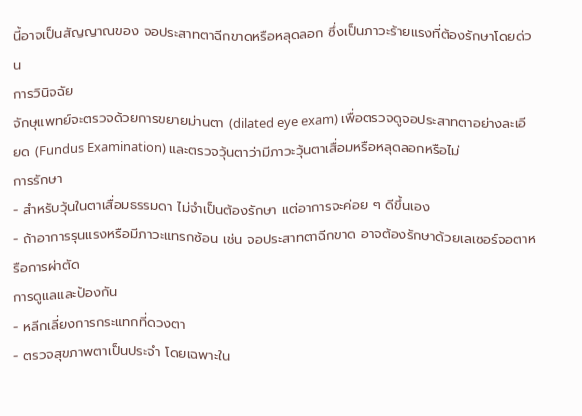นี้อาจเป็นสัญญาณของ จอประสาทตาฉีกขาดหรือหลุดลอก ซึ่งเป็นภาวะร้ายแรงที่ต้องรักษาโดยด่วน
การวินิจฉัย
จักษุแพทย์จะตรวจด้วยการขยายม่านตา (dilated eye exam) เพื่อตรวจดูจอประสาทตาอย่างละเอียด (Fundus Examination) และตรวจวุ้นตาว่ามีภาวะวุ้นตาเสื่อมหรือหลุดลอกหรือไม่
การรักษา
- สำหรับวุ้นในตาเสื่อมธรรมดา ไม่จำเป็นต้องรักษา แต่อาการจะค่อย ๆ ดีขึ้นเอง
- ถ้าอาการรุนแรงหรือมีภาวะแทรกซ้อน เช่น จอประสาทตาฉีกขาด อาจต้องรักษาด้วยเลเซอร์จอตาหรือการผ่าตัด
การดูแลและป้องกัน
- หลีกเลี่ยงการกระแทกที่ดวงตา
- ตรวจสุขภาพตาเป็นประจำ โดยเฉพาะใน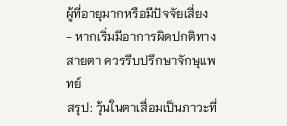ผู้ที่อายุมากหรือมีปัจจัยเสี่ยง
- หากเริ่มมีอาการผิดปกติทางสายตา ควรรีบปรึกษาจักษุแพทย์
สรุป: วุ้นในตาเสื่อมเป็นภาวะที่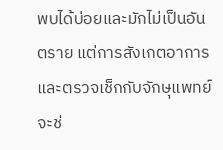พบได้บ่อยและมักไม่เป็นอันตราย แต่การสังเกตอาการและตรวจเช็กกับจักษุแพทย์จะช่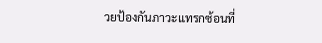วยป้องกันภาวะแทรกซ้อนที่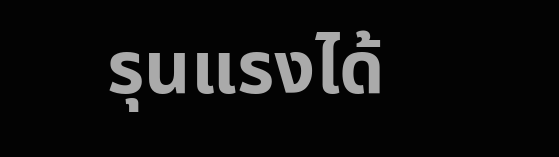รุนแรงได้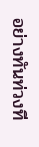อย่างทันท่วงที